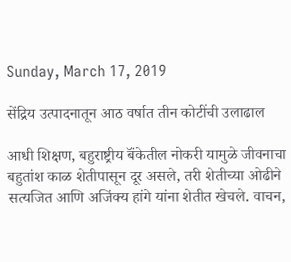Sunday, March 17, 2019

सेंद्रिय उत्पादनातून आठ वर्षात तीन कोटींची उलाढाल

आधी शिक्षण, बहुराष्ट्रीय बॅंकेतील नोकरी यामुळे जीवनाचा बहुतांश काळ शेतीपासून दूर असले, तरी शेतीच्या ओढीने सत्यजित आणि अजिंक्य हांगे यांना शेतीत खेचले. वाचन,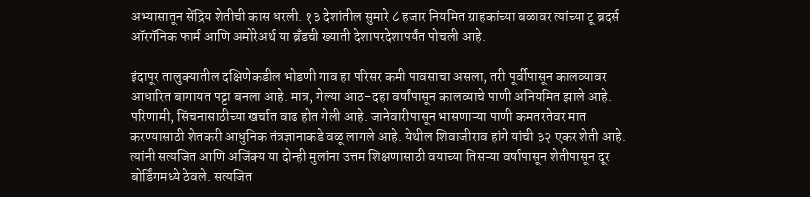अभ्यासातून सेंद्रिय शेतीची कास धरली. १३ देशांतील सुमारे ८ हजार नियमित ग्राहकांच्या बळावर त्यांच्या टू ब्रदर्स ऑरगॅनिक फार्म आणि अमोरेअर्थ या ब्रँडची ख्याती देशापरदेशापर्यंत पोचली आहे.

इंदापूर तालुक्यातील दक्षिणेकडील भोडणी गाव हा परिसर कमी पावसाचा असला, तरी पूर्वीपासून कालव्यावर आधारित बागायत पट्टा बनला आहे. मात्र, गेल्या आठ-दहा वर्षांपासून कालव्याचे पाणी अनियमित झाले आहे. परिणामी, सिंचनासाठीच्या खर्चात वाढ होत गेली आहे. जानेवारीपासून भासणाऱ्या पाणी कमतरतेवर मात करण्यासाठी शेतकरी आधुनिक तंत्रज्ञानाकडे वळू लागले आहे. येथील शिवाजीराव हांगे यांची ३२ एकर शेती आहे. त्यांनी सत्यजित आणि अजिंक्य या दोन्ही मुलांना उत्तम शिक्षणासाठी वयाच्या तिसऱ्या वर्षापासून शेतीपासून दूर बोर्डिंगमध्ये ठेवले. सत्यजित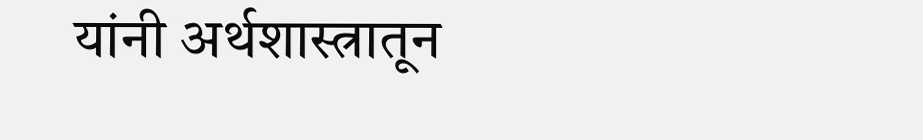यांनी अर्थशास्त्रातून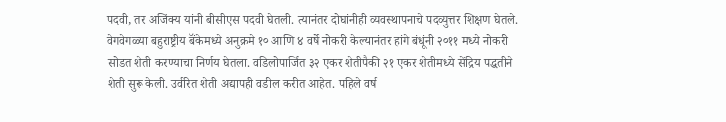पदवी, तर अजिंक्य यांनी बीसीएस पदवी घेतली. त्यानंतर दोघांनीही व्यवस्थापनाचे पदव्युत्तर शिक्षण घेतले. वेगवेगळ्या बहुराष्ट्रीय बॅंकेमध्ये अनुक्रमे १० आणि ४ वर्षे नोकरी केल्यानंतर हांगे बंधूंनी २०११ मध्ये नोकरी सोडत शेती करण्याचा निर्णय घेतला. वडिलोपार्जित ३२ एकर शेतीपैकी २१ एकर शेतीमध्ये सेंद्रिय पद्धतीने शेती सुरू केली. उर्वरित शेती अद्यापही वडील करीत आहेत. पहिले वर्ष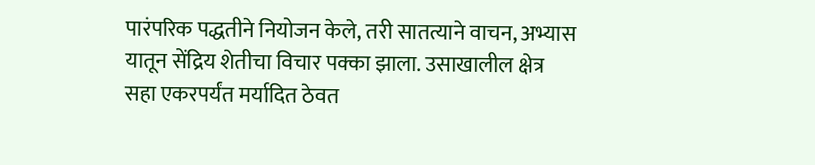पारंपरिक पद्धतीने नियोजन केले, तरी सातत्याने वाचन, अभ्यास यातून सेंद्रिय शेतीचा विचार पक्का झाला. उसाखालील क्षेत्र सहा एकरपर्यंत मर्यादित ठेवत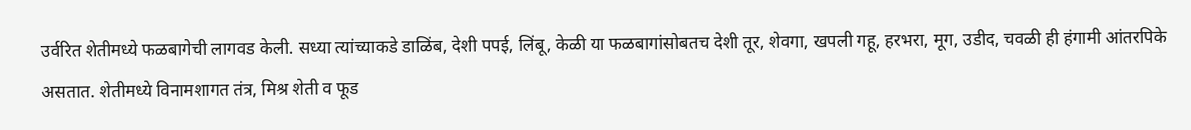उर्वरित शेतीमध्ये फळबागेची लागवड केली. सध्या त्यांच्याकडे डाळिंब, देशी पपई, लिंबू, केळी या फळबागांसोबतच देशी तूर, शेवगा, खपली गहू, हरभरा, मूग, उडीद, चवळी ही हंगामी आंतरपिके असतात. शेतीमध्ये विनामशागत तंत्र, मिश्र शेती व फूड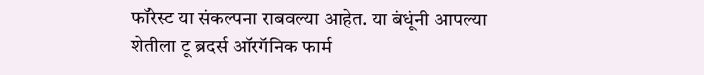फॉरेस्ट या संकल्पना राबवल्या आहेत. या बंधूंनी आपल्या शेतीला टू ब्रदर्स ऑरगॅनिक फार्म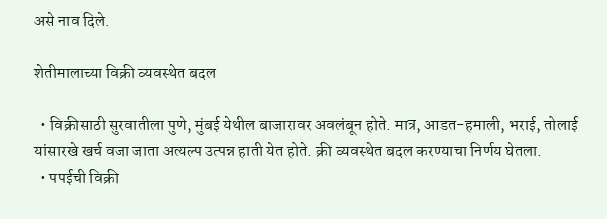असे नाव दिले.

शेतीमालाच्या विक्री व्यवस्थेत बदल

  • विक्रीसाठी सुरवातीला पुणे, मुंबई येथील बाजारावर अवलंबून होते. मात्र, आडत-हमाली, भराई, तोलाई यांसारखे खर्च वजा जाता अत्यल्प उत्पन्न हाती येत होते. क्री व्यवस्थेत बदल करण्याचा निर्णय घेतला.
  • पपईची विक्री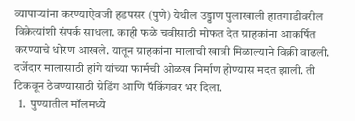व्यापाऱ्यांना करण्याऐवजी हडपसर (पुणे) येथील उड्डाण पुलाखाली हातगाडीवरील विक्रेत्यांशी संपर्क साधला. काही फळे चवीसाठी मोफत देत ग्राहकांना आकर्षित करण्याचे धोरण आखले. यातून ग्राहकांना मालाची खात्री मिळाल्याने विक्री वाढली. दर्जेदार मालासाठी हांगे यांच्या फार्मची ओळख निर्माण होण्यास मदत झाली. ती टिकवून ठेवण्यासाठी ग्रेडिंग आणि पॅकिंगवर भर दिला.
  1.  पुण्यातील मॉलमध्ये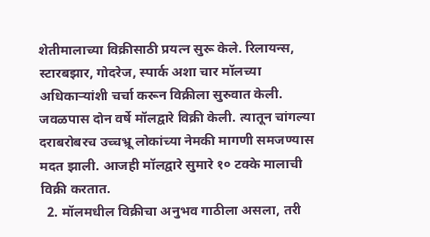शेतीमालाच्या विक्रीसाठी प्रयत्न सुरू केले. रिलायन्स, स्टारबझार, गोदरेज, स्पार्क अशा चार मॉलच्या अधिकाऱ्यांशी चर्चा करून विक्रीला सुरुवात केली. जवळपास दोन वर्षे मॉलद्वारे विक्री केली. त्यातून चांगल्या दराबरोबरच उच्चभ्रू लोकांच्या नेमकी मागणी समजण्यास मदत झाली. आजही मॉलद्वारे सुमारे १० टक्के मालाची विक्री करतात.
  2. मॉलमधील विक्रीचा अनुभव गाठीला असला, तरी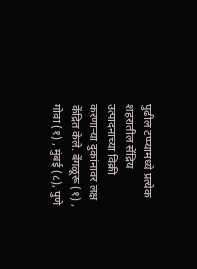पुढील टप्प्यामध्ये प्रत्येक शहरातील सेंद्रिय उत्पादनाच्या विक्री करणाऱ्या दुकांनावर लक्ष केंद्रित केले. बेंगळूरू (१) , गोवा (१) , मुंबई (८), पुणे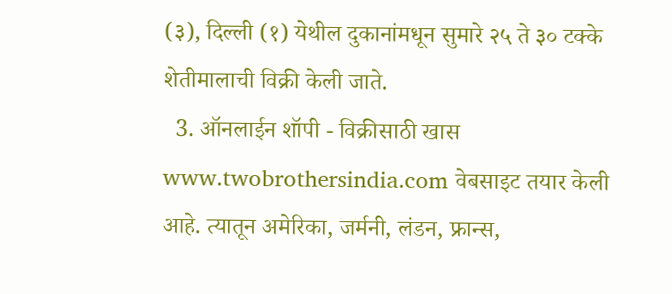(३), दिल्ली (१) येथील दुकानांमधून सुमारे २५ ते ३० टक्के शेतीमालाची विक्री केली जाते.
  3. ऑनलाईन शॉपी - विक्रीसाठी खास www.twobrothersindia.com वेबसाइट तयार केली आहे. त्यातून अमेरिका, जर्मनी, लंडन, फ्रान्स,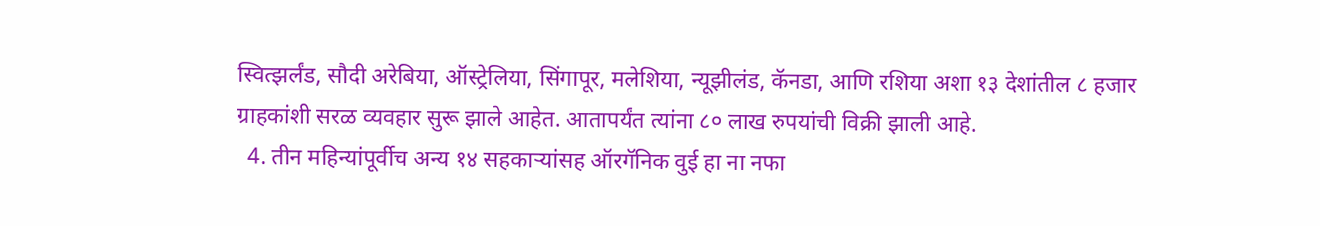स्वित्झर्लंड, सौदी अरेबिया, ऑस्ट्रेलिया, सिंगापूर, मलेशिया, न्यूझीलंड, कॅनडा, आणि रशिया अशा १३ देशांतील ८ हजार ग्राहकांशी सरळ व्यवहार सुरू झाले आहेत. आतापर्यंत त्यांना ८० लाख रुपयांची विक्री झाली आहे.
  4. तीन महिन्यांपूर्वीच अन्य १४ सहकाऱ्यांसह ऑरगॅनिक वुई हा ना नफा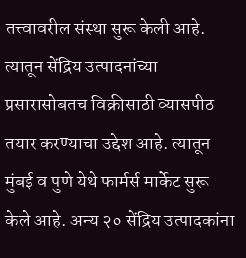तत्त्वावरील संस्था सुरू केली आहे. त्यातून सेंद्रिय उत्पादनांच्या प्रसारासोबतच विक्रीसाठी व्यासपीठ तयार करण्याचा उद्देश आहे. त्यातून मुंबई व पुणे येथे फार्मर्स मार्केट सुरू केले आहे. अन्य २० सेंद्रिय उत्पादकांना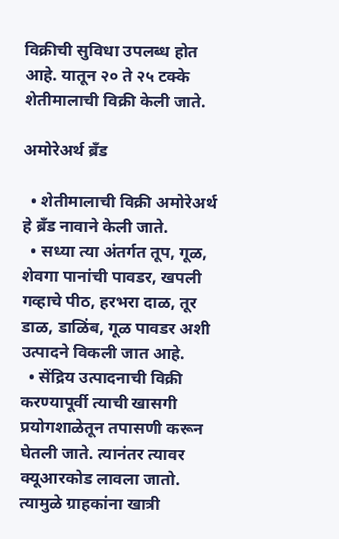विक्रीची सुविधा उपलब्ध होत आहे. यातून २० ते २५ टक्के शेतीमालाची विक्री केली जाते.

अमोरेअर्थ ब्रँड

  • शेतीमालाची विक्री अमोरेअर्थ हे ब्रँड नावाने केली जाते.
  • सध्या त्या अंतर्गत तूप, गूळ, शेवगा पानांची पावडर, खपली गव्हाचे पीठ, हरभरा दाळ, तूर डाळ, डाळिंब, गूळ पावडर अशी उत्पादने विकली जात आहे.
  • सेंद्रिय उत्पादनाची विक्री करण्यापूर्वी त्याची खासगी प्रयोगशाळेतून तपासणी करून घेतली जाते. त्यानंतर त्यावर क्यूआरकोड लावला जातो. त्यामुळे ग्राहकांना खात्री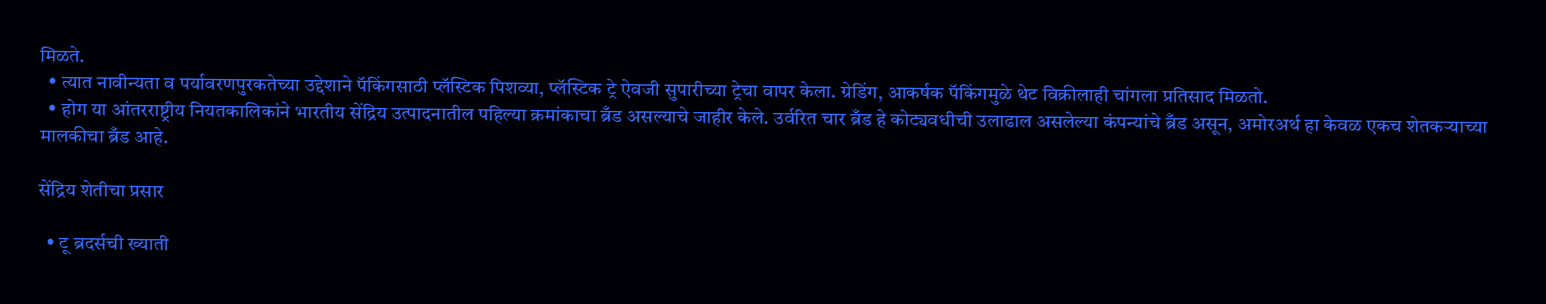मिळते.
  • त्यात नावीन्यता व पर्यावरणपुरकतेच्या उद्देशाने पॅकिंगसाठी प्लॅस्टिक पिशव्या, प्लॅस्टिक ट्रे ऐवजी सुपारीच्या ट्रेचा वापर केला. ग्रेडिंग, आकर्षक पॅकिंगमुळे थेट विक्रीलाही चांगला प्रतिसाद मिळतो.
  • होग या आंतरराष्ट्रीय नियतकालिकांने भारतीय सेंद्रिय उत्पादनातील पहिल्या क्रमांकाचा ब्रँड असल्याचे जाहीर केले. उर्वरित चार ब्रँड हे कोट्यवधीची उलाढाल असलेल्या कंपन्यांचे ब्रँड असून, अमोरअर्थ हा केवळ एकच शेतकऱ्याच्या मालकीचा ब्रँड आहे.

सेंद्रिय शेतीचा प्रसार

  • टू ब्रदर्सची ख्याती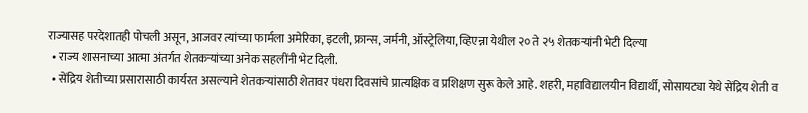राज्यासह परदेशातही पोचली असून, आजवर त्यांच्या फार्मला अमेरिका, इटली, फ्रान्स, जर्मनी, ऑस्ट्रेलिया, व्हिएन्ना येथील २० ते २५ शेतकऱ्यांनी भेटी दिल्या
  • राज्य शासनाच्या आत्मा अंतर्गत शेतकऱ्यांच्या अनेक सहलींनी भेट दिली.
  • सेंद्रिय शेतीच्या प्रसारासाठी कार्यरत असल्याने शेतकऱ्यांसाठी शेतावर पंधरा दिवसांचे प्रात्यक्षिक व प्रशिक्षण सुरू केले आहे. शहरी, महाविद्यालयीन विद्यार्थी, सोसायट्या येथे सेंद्रिय शेती व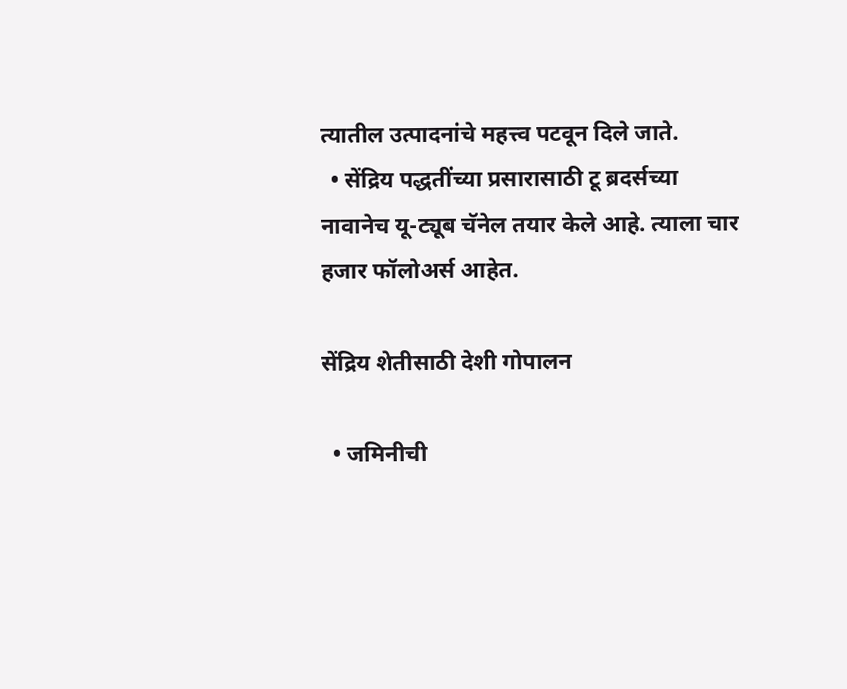त्यातील उत्पादनांचे महत्त्व पटवून दिले जाते.
  • सेंद्रिय पद्धतींच्या प्रसारासाठी टू ब्रदर्सच्या नावानेच यू-ट्यूब चॅनेल तयार केले आहे. त्याला चार हजार फॉलोअर्स आहेत.

सेंद्रिय शेतीसाठी देशी गोपालन

  • जमिनीची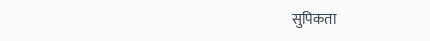सुपिकता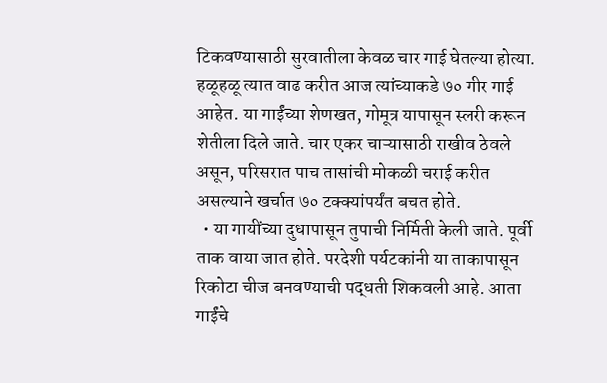टिकवण्यासाठी सुरवातीला केवळ चार गाई घेतल्या होत्या. हळूहळू त्यात वाढ करीत आज त्यांच्याकडे ७० गीर गाई आहेत. या गाईंच्या शेणखत, गोमूत्र यापासून स्लरी करून शेतीला दिले जाते. चार एकर चाऱ्यासाठी राखीव ठेवले असून, परिसरात पाच तासांची मोकळी चराई करीत असल्याने खर्चात ७० टक्क्यांपर्यंत बचत होते.
  • या गायींच्या दुधापासून तुपाची निर्मिती केली जाते. पूर्वी ताक वाया जात होते. परदेशी पर्यटकांनी या ताकापासून रिकोटा चीज बनवण्याची पद्धती शिकवली आहे. आता गाईंचे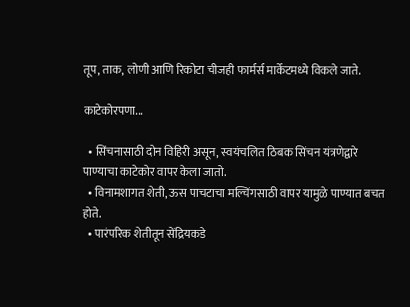तूप, ताक, लोणी आणि रिकोटा चीजही फार्मर्स मार्केटमध्ये विकले जाते.

काटेकोरपणा...

  • सिंचनासाठी दोन विहिरी असून, स्वयंचलित ठिबक सिंचन यंत्रणेद्वारे पाण्याचा काटेकोर वापर केला जातो.
  • विनामशागत शेती, ऊस पाचटाचा मल्चिंगसाठी वापर यामुळे पाण्यात बचत होते.
  • पारंपरिक शेतीतून सेंद्रियकडे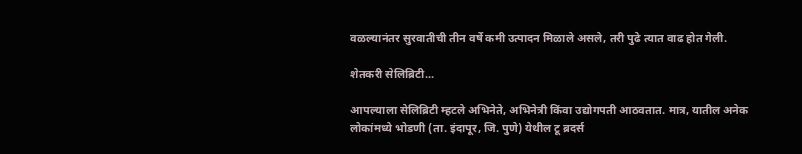वळल्यानंतर सुरवातीची तीन वर्षे कमी उत्पादन मिळाले असले, तरी पुढे त्यात वाढ होत गेली.

शेतकरी सेलिब्रिटी...

आपल्याला सेलिब्रिटी म्हटले अभिनेते, अभिनेत्री किंवा उद्योगपती आठवतात. मात्र, यातील अनेक लोकांमध्ये भोडणी (ता. इंदापूर, जि. पुणे) येथील टू ब्रदर्स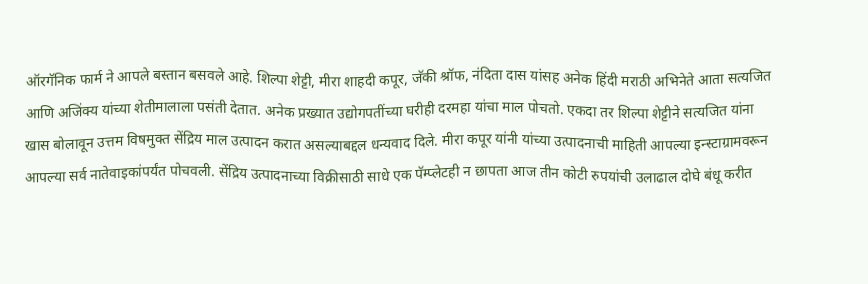ऑरगॅनिक फार्म ने आपले बस्तान बसवले आहे. शिल्पा शेट्टी, मीरा शाहदी कपूर, जॅकी श्रॉफ, नंदिता दास यांसह अनेक हिंदी मराठी अभिनेते आता सत्यजित आणि अजिंक्य यांच्या शेतीमालाला पसंती देतात. अनेक प्रख्यात उद्योगपतींच्या घरीही दरमहा यांचा माल पोचतो. एकदा तर शिल्पा शेट्टीने सत्यजित यांना खास बोलावून उत्तम विषमुक्त सेंद्रिय माल उत्पादन करात असल्याबद्दल धन्यवाद दिले. मीरा कपूर यांनी यांच्या उत्पादनाची माहिती आपल्या इन्स्टाग्रामवरून आपल्या सर्व नातेवाइकांपर्यंत पोचवली. सेंद्रिय उत्पादनाच्या विक्रीसाठी साधे एक पॅम्प्लेटही न छापता आज तीन कोटी रुपयांची उलाढाल दोघे बंधू करीत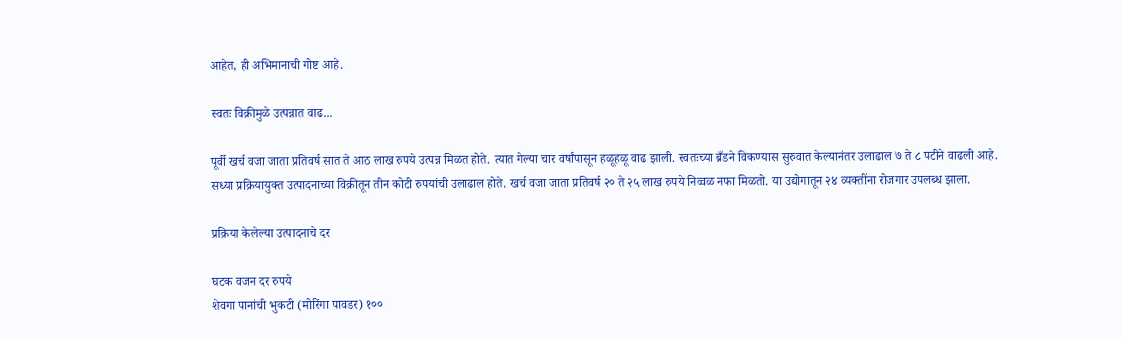आहेत, ही अभिमानाची गोष्ट आहे.

स्वतः विक्रीमुळे उत्पन्नात वाढ...

पूर्वी खर्च वजा जाता प्रतिवर्ष सात ते आठ लाख रुपये उत्पन्न मिळत होते. त्यात गेल्या चार वर्षांपासून हळूहळू वाढ झाली. स्वतःच्या ब्रँडने विकण्यास सुरुवात केल्यानंतर उलाढाल ७ ते ८ पटीने वाढली आहे. सध्या प्रक्रियायुक्त उत्पादनाच्या विक्रीतून तीन कोटी रुपयांची उलाढाल होते. खर्च वजा जाता प्रतिवर्ष २० ते २५ लाख रुपये निव्वळ नफा मिळतो. या उद्योगातून २४ व्यक्तींना रोजगार उपलब्ध झाला.

प्रक्रिया केलेल्या उत्पादनाचे दर

घटक वजन दर रुपये
शेवगा पानांची भुकटी (मोरिंगा पावडर) १००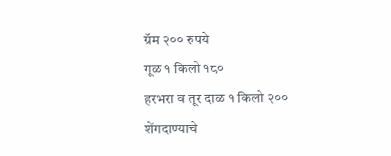ग्रॅम २०० रुपये
गूळ १ किलो १८०
हरभरा व तूर दाळ १ किलो २००
शेंगदाण्याचे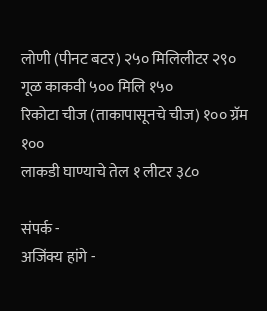लोणी (पीनट बटर) २५० मिलिलीटर २९०
गूळ काकवी ५०० मिलि १५०
रिकोटा चीज (ताकापासूनचे चीज) १०० ग्रॅम १००
लाकडी घाण्याचे तेल १ लीटर ३८०

संपर्क -
अजिंक्य हांगे -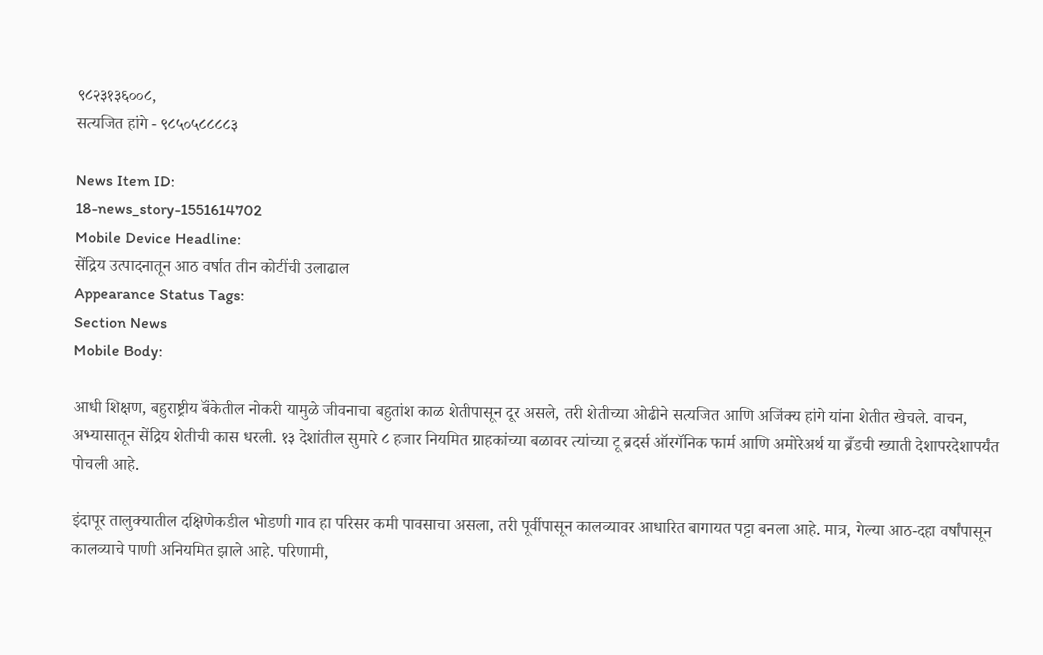९८२३१३६००८,
सत्यजित हांगे - ९८५०५८८८८३

News Item ID:
18-news_story-1551614702
Mobile Device Headline:
सेंद्रिय उत्पादनातून आठ वर्षात तीन कोटींची उलाढाल
Appearance Status Tags:
Section News
Mobile Body:

आधी शिक्षण, बहुराष्ट्रीय बॅंकेतील नोकरी यामुळे जीवनाचा बहुतांश काळ शेतीपासून दूर असले, तरी शेतीच्या ओढीने सत्यजित आणि अजिंक्य हांगे यांना शेतीत खेचले. वाचन, अभ्यासातून सेंद्रिय शेतीची कास धरली. १३ देशांतील सुमारे ८ हजार नियमित ग्राहकांच्या बळावर त्यांच्या टू ब्रदर्स ऑरगॅनिक फार्म आणि अमोरेअर्थ या ब्रँडची ख्याती देशापरदेशापर्यंत पोचली आहे.

इंदापूर तालुक्यातील दक्षिणेकडील भोडणी गाव हा परिसर कमी पावसाचा असला, तरी पूर्वीपासून कालव्यावर आधारित बागायत पट्टा बनला आहे. मात्र, गेल्या आठ-दहा वर्षांपासून कालव्याचे पाणी अनियमित झाले आहे. परिणामी,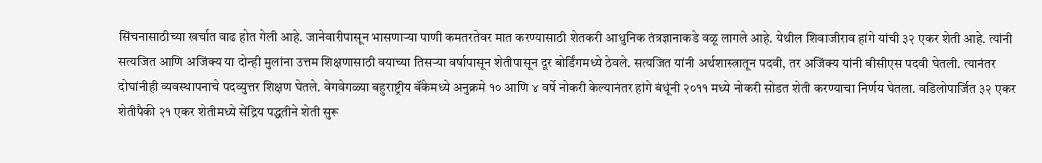सिंचनासाठीच्या खर्चात वाढ होत गेली आहे. जानेवारीपासून भासणाऱ्या पाणी कमतरतेवर मात करण्यासाठी शेतकरी आधुनिक तंत्रज्ञानाकडे वळू लागले आहे. येथील शिवाजीराव हांगे यांची ३२ एकर शेती आहे. त्यांनी सत्यजित आणि अजिंक्य या दोन्ही मुलांना उत्तम शिक्षणासाठी वयाच्या तिसऱ्या वर्षापासून शेतीपासून दूर बोर्डिंगमध्ये ठेवले. सत्यजित यांनी अर्थशास्त्रातून पदवी, तर अजिंक्य यांनी बीसीएस पदवी घेतली. त्यानंतर दोघांनीही व्यवस्थापनाचे पदव्युत्तर शिक्षण घेतले. वेगवेगळ्या बहुराष्ट्रीय बॅंकेमध्ये अनुक्रमे १० आणि ४ वर्षे नोकरी केल्यानंतर हांगे बंधूंनी २०११ मध्ये नोकरी सोडत शेती करण्याचा निर्णय घेतला. वडिलोपार्जित ३२ एकर शेतीपैकी २१ एकर शेतीमध्ये सेंद्रिय पद्धतीने शेती सुरू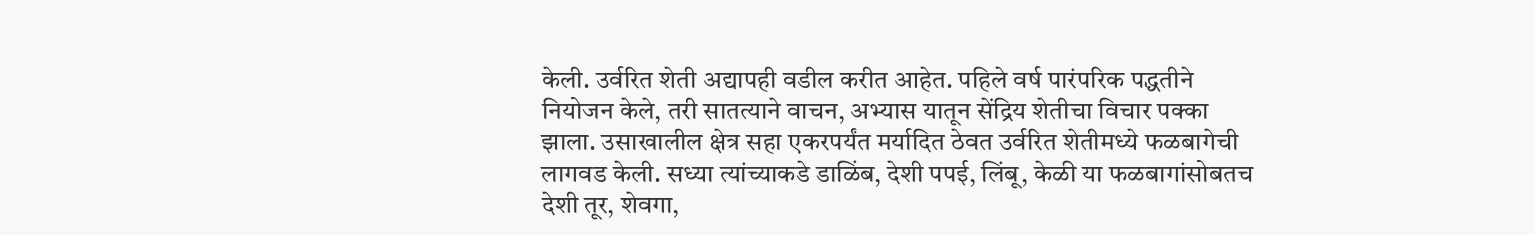केली. उर्वरित शेती अद्यापही वडील करीत आहेत. पहिले वर्ष पारंपरिक पद्धतीने नियोजन केले, तरी सातत्याने वाचन, अभ्यास यातून सेंद्रिय शेतीचा विचार पक्का झाला. उसाखालील क्षेत्र सहा एकरपर्यंत मर्यादित ठेवत उर्वरित शेतीमध्ये फळबागेची लागवड केली. सध्या त्यांच्याकडे डाळिंब, देशी पपई, लिंबू, केळी या फळबागांसोबतच देशी तूर, शेवगा,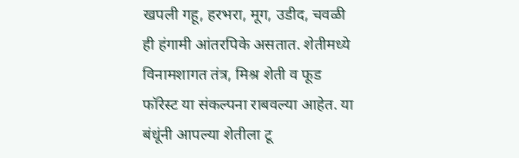खपली गहू, हरभरा, मूग, उडीद, चवळी ही हंगामी आंतरपिके असतात. शेतीमध्ये विनामशागत तंत्र, मिश्र शेती व फूड फॉरेस्ट या संकल्पना राबवल्या आहेत. या बंधूंनी आपल्या शेतीला टू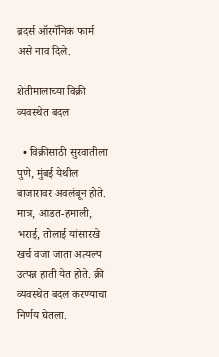ब्रदर्स ऑरगॅनिक फार्म असे नाव दिले.

शेतीमालाच्या विक्री व्यवस्थेत बदल

  • विक्रीसाठी सुरवातीला पुणे, मुंबई येथील बाजारावर अवलंबून होते. मात्र, आडत-हमाली, भराई, तोलाई यांसारखे खर्च वजा जाता अत्यल्प उत्पन्न हाती येत होते. क्री व्यवस्थेत बदल करण्याचा निर्णय घेतला.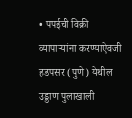• पपईची विक्री व्यापाऱ्यांना करण्याऐवजी हडपसर (पुणे) येथील उड्डाण पुलाखाली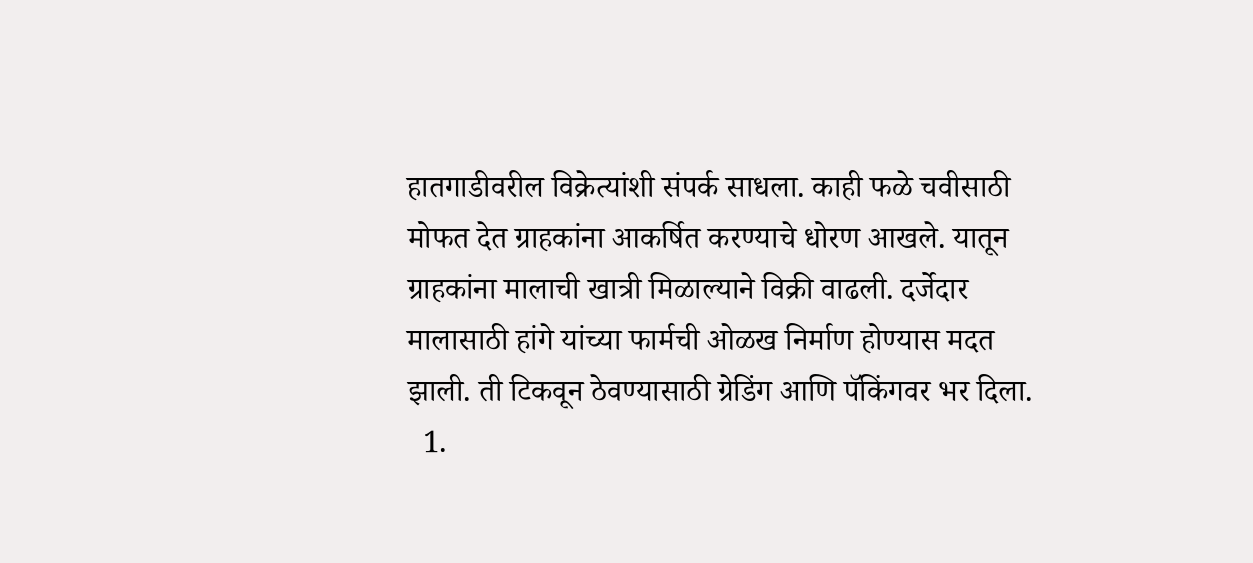हातगाडीवरील विक्रेत्यांशी संपर्क साधला. काही फळे चवीसाठी मोफत देत ग्राहकांना आकर्षित करण्याचे धोरण आखले. यातून ग्राहकांना मालाची खात्री मिळाल्याने विक्री वाढली. दर्जेदार मालासाठी हांगे यांच्या फार्मची ओळख निर्माण होण्यास मदत झाली. ती टिकवून ठेवण्यासाठी ग्रेडिंग आणि पॅकिंगवर भर दिला.
  1.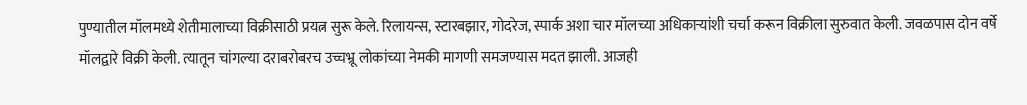पुण्यातील मॉलमध्ये शेतीमालाच्या विक्रीसाठी प्रयत्न सुरू केले. रिलायन्स, स्टारबझार, गोदरेज, स्पार्क अशा चार मॉलच्या अधिकाऱ्यांशी चर्चा करून विक्रीला सुरुवात केली. जवळपास दोन वर्षे मॉलद्वारे विक्री केली. त्यातून चांगल्या दराबरोबरच उच्चभ्रू लोकांच्या नेमकी मागणी समजण्यास मदत झाली. आजही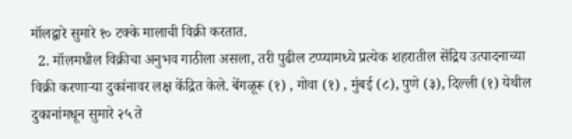मॉलद्वारे सुमारे १० टक्के मालाची विक्री करतात.
  2. मॉलमधील विक्रीचा अनुभव गाठीला असला, तरी पुढील टप्प्यामध्ये प्रत्येक शहरातील सेंद्रिय उत्पादनाच्या विक्री करणाऱ्या दुकांनावर लक्ष केंद्रित केले. बेंगळूरू (१) , गोवा (१) , मुंबई (८), पुणे (३), दिल्ली (१) येथील दुकानांमधून सुमारे २५ ते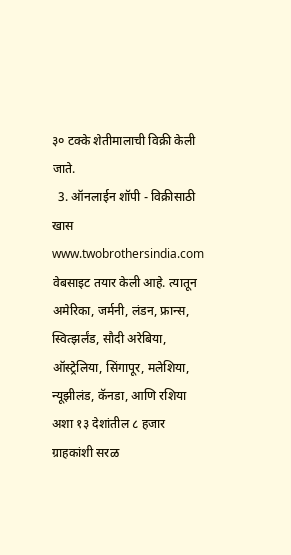३० टक्के शेतीमालाची विक्री केली जाते.
  3. ऑनलाईन शॉपी - विक्रीसाठी खास www.twobrothersindia.com वेबसाइट तयार केली आहे. त्यातून अमेरिका, जर्मनी, लंडन, फ्रान्स, स्वित्झर्लंड, सौदी अरेबिया, ऑस्ट्रेलिया, सिंगापूर, मलेशिया, न्यूझीलंड, कॅनडा, आणि रशिया अशा १३ देशांतील ८ हजार ग्राहकांशी सरळ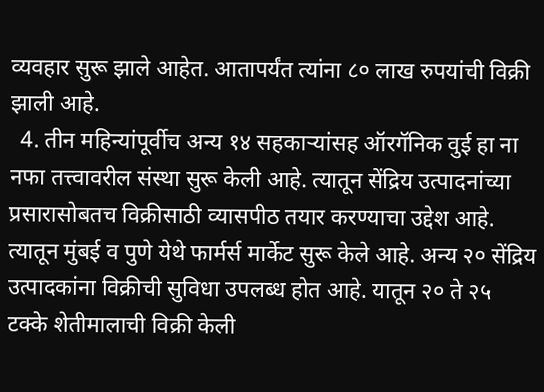व्यवहार सुरू झाले आहेत. आतापर्यंत त्यांना ८० लाख रुपयांची विक्री झाली आहे.
  4. तीन महिन्यांपूर्वीच अन्य १४ सहकाऱ्यांसह ऑरगॅनिक वुई हा ना नफा तत्त्वावरील संस्था सुरू केली आहे. त्यातून सेंद्रिय उत्पादनांच्या प्रसारासोबतच विक्रीसाठी व्यासपीठ तयार करण्याचा उद्देश आहे. त्यातून मुंबई व पुणे येथे फार्मर्स मार्केट सुरू केले आहे. अन्य २० सेंद्रिय उत्पादकांना विक्रीची सुविधा उपलब्ध होत आहे. यातून २० ते २५ टक्के शेतीमालाची विक्री केली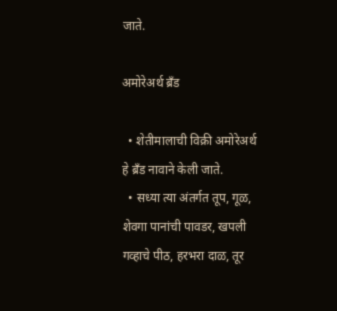जाते.

अमोरेअर्थ ब्रँड

  • शेतीमालाची विक्री अमोरेअर्थ हे ब्रँड नावाने केली जाते.
  • सध्या त्या अंतर्गत तूप, गूळ, शेवगा पानांची पावडर, खपली गव्हाचे पीठ, हरभरा दाळ, तूर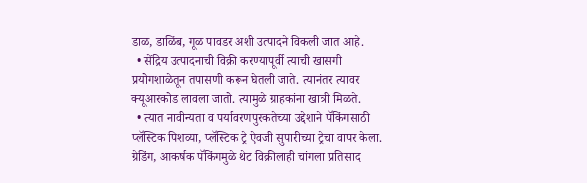डाळ, डाळिंब, गूळ पावडर अशी उत्पादने विकली जात आहे.
  • सेंद्रिय उत्पादनाची विक्री करण्यापूर्वी त्याची खासगी प्रयोगशाळेतून तपासणी करून घेतली जाते. त्यानंतर त्यावर क्यूआरकोड लावला जातो. त्यामुळे ग्राहकांना खात्री मिळते.
  • त्यात नावीन्यता व पर्यावरणपुरकतेच्या उद्देशाने पॅकिंगसाठी प्लॅस्टिक पिशव्या, प्लॅस्टिक ट्रे ऐवजी सुपारीच्या ट्रेचा वापर केला. ग्रेडिंग, आकर्षक पॅकिंगमुळे थेट विक्रीलाही चांगला प्रतिसाद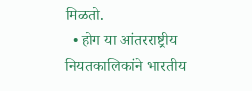मिळतो.
  • होग या आंतरराष्ट्रीय नियतकालिकांने भारतीय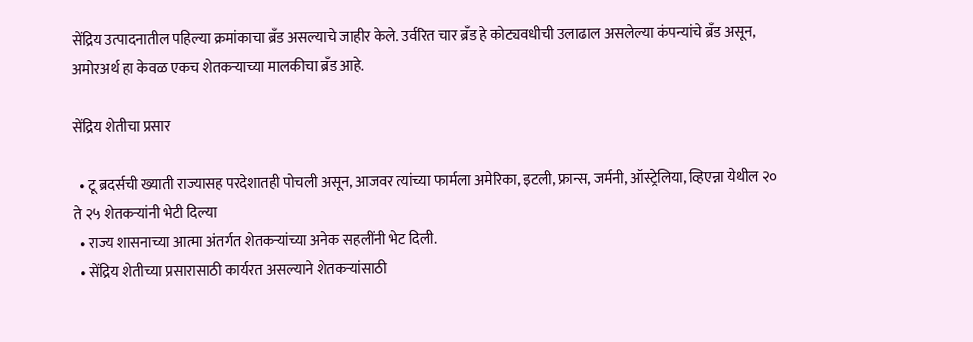सेंद्रिय उत्पादनातील पहिल्या क्रमांकाचा ब्रँड असल्याचे जाहीर केले. उर्वरित चार ब्रँड हे कोट्यवधीची उलाढाल असलेल्या कंपन्यांचे ब्रँड असून, अमोरअर्थ हा केवळ एकच शेतकऱ्याच्या मालकीचा ब्रँड आहे.

सेंद्रिय शेतीचा प्रसार

  • टू ब्रदर्सची ख्याती राज्यासह परदेशातही पोचली असून, आजवर त्यांच्या फार्मला अमेरिका, इटली, फ्रान्स, जर्मनी, ऑस्ट्रेलिया, व्हिएन्ना येथील २० ते २५ शेतकऱ्यांनी भेटी दिल्या
  • राज्य शासनाच्या आत्मा अंतर्गत शेतकऱ्यांच्या अनेक सहलींनी भेट दिली.
  • सेंद्रिय शेतीच्या प्रसारासाठी कार्यरत असल्याने शेतकऱ्यांसाठी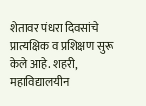शेतावर पंधरा दिवसांचे प्रात्यक्षिक व प्रशिक्षण सुरू केले आहे. शहरी, महाविद्यालयीन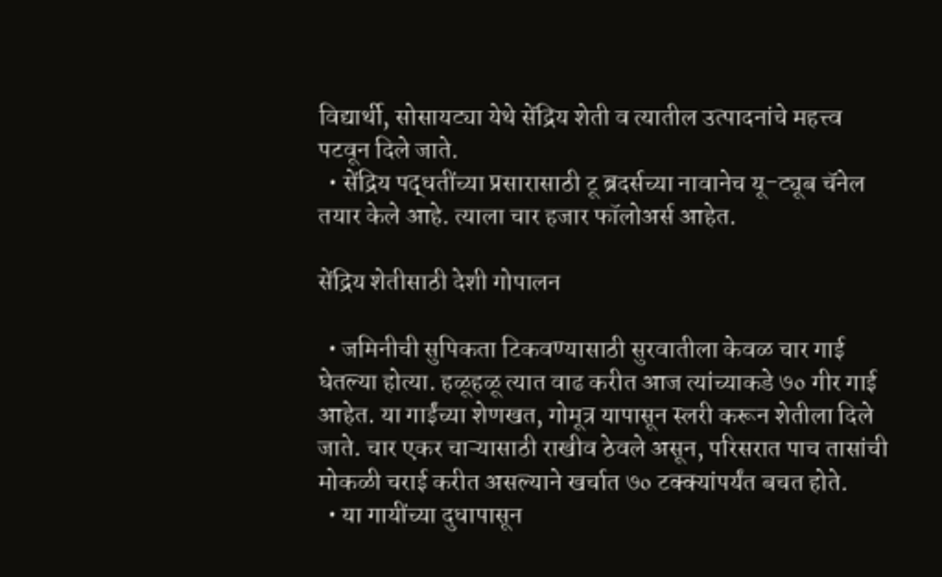विद्यार्थी, सोसायट्या येथे सेंद्रिय शेती व त्यातील उत्पादनांचे महत्त्व पटवून दिले जाते.
  • सेंद्रिय पद्धतींच्या प्रसारासाठी टू ब्रदर्सच्या नावानेच यू-ट्यूब चॅनेल तयार केले आहे. त्याला चार हजार फॉलोअर्स आहेत.

सेंद्रिय शेतीसाठी देशी गोपालन

  • जमिनीची सुपिकता टिकवण्यासाठी सुरवातीला केवळ चार गाई घेतल्या होत्या. हळूहळू त्यात वाढ करीत आज त्यांच्याकडे ७० गीर गाई आहेत. या गाईंच्या शेणखत, गोमूत्र यापासून स्लरी करून शेतीला दिले जाते. चार एकर चाऱ्यासाठी राखीव ठेवले असून, परिसरात पाच तासांची मोकळी चराई करीत असल्याने खर्चात ७० टक्क्यांपर्यंत बचत होते.
  • या गायींच्या दुधापासून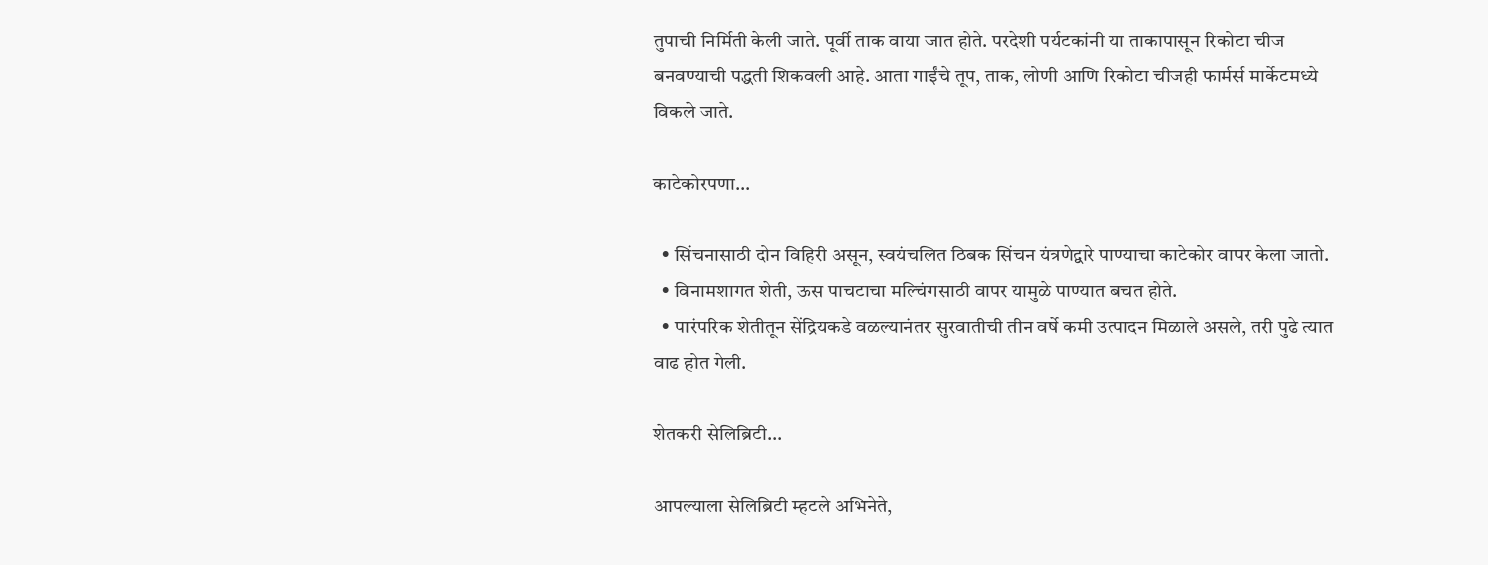तुपाची निर्मिती केली जाते. पूर्वी ताक वाया जात होते. परदेशी पर्यटकांनी या ताकापासून रिकोटा चीज बनवण्याची पद्धती शिकवली आहे. आता गाईंचे तूप, ताक, लोणी आणि रिकोटा चीजही फार्मर्स मार्केटमध्ये विकले जाते.

काटेकोरपणा...

  • सिंचनासाठी दोन विहिरी असून, स्वयंचलित ठिबक सिंचन यंत्रणेद्वारे पाण्याचा काटेकोर वापर केला जातो.
  • विनामशागत शेती, ऊस पाचटाचा मल्चिंगसाठी वापर यामुळे पाण्यात बचत होते.
  • पारंपरिक शेतीतून सेंद्रियकडे वळल्यानंतर सुरवातीची तीन वर्षे कमी उत्पादन मिळाले असले, तरी पुढे त्यात वाढ होत गेली.

शेतकरी सेलिब्रिटी...

आपल्याला सेलिब्रिटी म्हटले अभिनेते,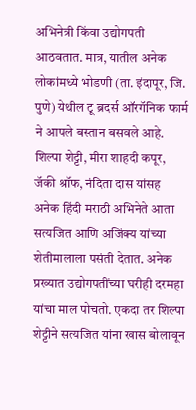अभिनेत्री किंवा उद्योगपती आठवतात. मात्र, यातील अनेक लोकांमध्ये भोडणी (ता. इंदापूर, जि. पुणे) येथील टू ब्रदर्स ऑरगॅनिक फार्म ने आपले बस्तान बसवले आहे. शिल्पा शेट्टी, मीरा शाहदी कपूर, जॅकी श्रॉफ, नंदिता दास यांसह अनेक हिंदी मराठी अभिनेते आता सत्यजित आणि अजिंक्य यांच्या शेतीमालाला पसंती देतात. अनेक प्रख्यात उद्योगपतींच्या घरीही दरमहा यांचा माल पोचतो. एकदा तर शिल्पा शेट्टीने सत्यजित यांना खास बोलावून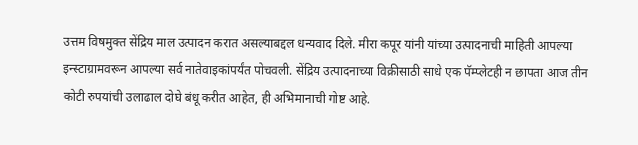उत्तम विषमुक्त सेंद्रिय माल उत्पादन करात असल्याबद्दल धन्यवाद दिले. मीरा कपूर यांनी यांच्या उत्पादनाची माहिती आपल्या इन्स्टाग्रामवरून आपल्या सर्व नातेवाइकांपर्यंत पोचवली. सेंद्रिय उत्पादनाच्या विक्रीसाठी साधे एक पॅम्प्लेटही न छापता आज तीन कोटी रुपयांची उलाढाल दोघे बंधू करीत आहेत, ही अभिमानाची गोष्ट आहे.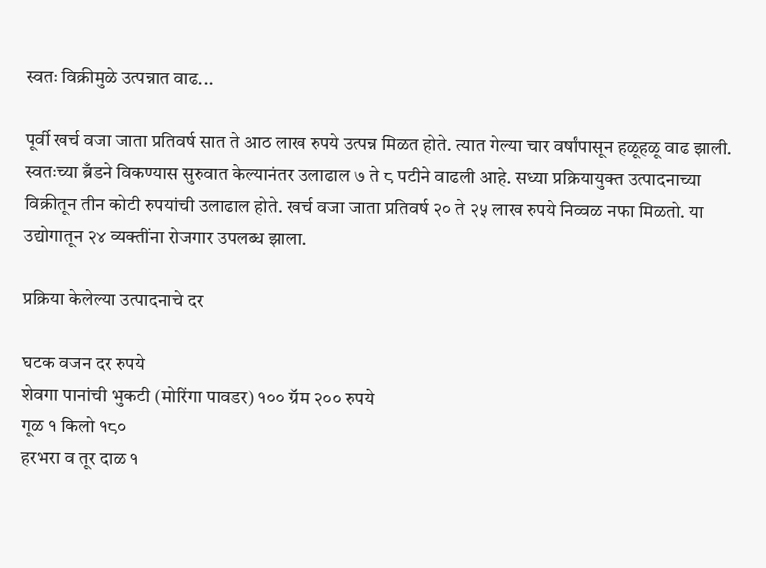स्वतः विक्रीमुळे उत्पन्नात वाढ...

पूर्वी खर्च वजा जाता प्रतिवर्ष सात ते आठ लाख रुपये उत्पन्न मिळत होते. त्यात गेल्या चार वर्षांपासून हळूहळू वाढ झाली. स्वतःच्या ब्रँडने विकण्यास सुरुवात केल्यानंतर उलाढाल ७ ते ८ पटीने वाढली आहे. सध्या प्रक्रियायुक्त उत्पादनाच्या विक्रीतून तीन कोटी रुपयांची उलाढाल होते. खर्च वजा जाता प्रतिवर्ष २० ते २५ लाख रुपये निव्वळ नफा मिळतो. या उद्योगातून २४ व्यक्तींना रोजगार उपलब्ध झाला.

प्रक्रिया केलेल्या उत्पादनाचे दर

घटक वजन दर रुपये
शेवगा पानांची भुकटी (मोरिंगा पावडर) १०० ग्रॅम २०० रुपये
गूळ १ किलो १८०
हरभरा व तूर दाळ १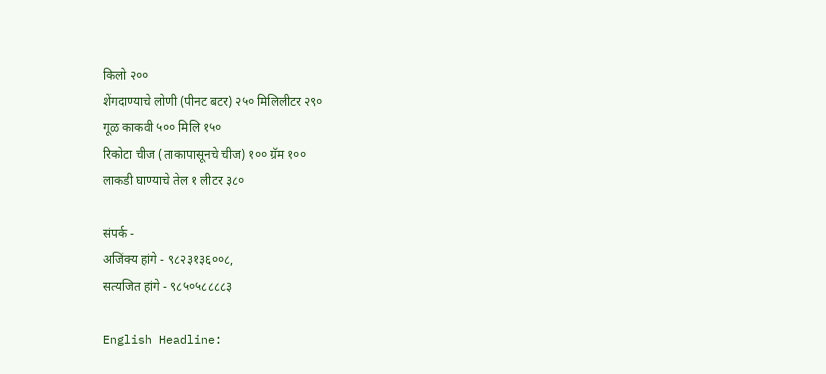किलो २००
शेंगदाण्याचे लोणी (पीनट बटर) २५० मिलिलीटर २९०
गूळ काकवी ५०० मिलि १५०
रिकोटा चीज (ताकापासूनचे चीज) १०० ग्रॅम १००
लाकडी घाण्याचे तेल १ लीटर ३८०

संपर्क -
अजिंक्य हांगे - ९८२३१३६००८,
सत्यजित हांगे - ९८५०५८८८८३

English Headline: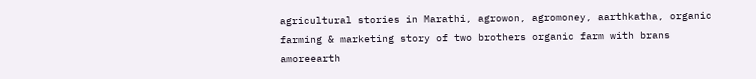agricultural stories in Marathi, agrowon, agromoney, aarthkatha, organic farming & marketing story of two brothers organic farm with brans amoreearth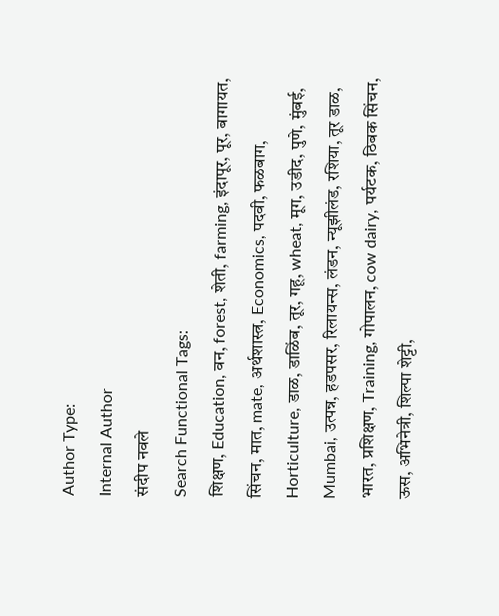Author Type:
Internal Author
संदीप नवले
Search Functional Tags:
शिक्षण, Education, वन, forest, शेती, farming, इंदापूर, पूर, बागायत, सिंचन, मात, mate, अर्थशास्त्र, Economics, पदवी, फळबाग, Horticulture, डाळ, डाळिंब, तूर, गहू, wheat, मूग, उडीद, पुणे, मुंबई, Mumbai, उत्पन्न, हडपसर, रिलायन्स, लंडन, न्यूझीलंड, रशिया, तूर डाळ, भारत, प्रशिक्षण, Training, गोपालन, cow dairy, पर्यटक, ठिबक सिंचन, ऊस, अभिनेत्री, शिल्पा शेट्टी,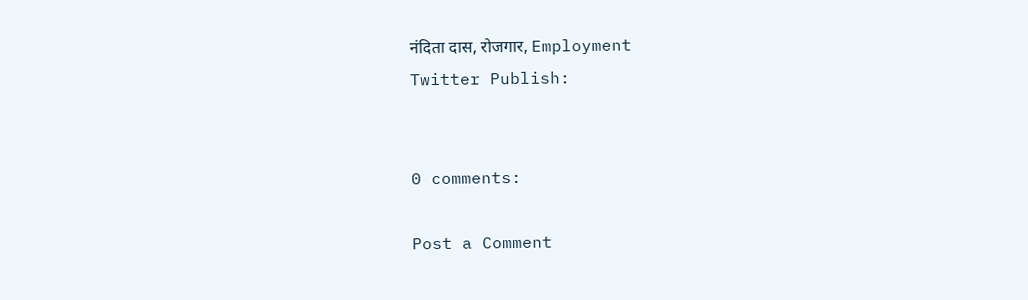नंदिता दास, रोजगार, Employment
Twitter Publish:


0 comments:

Post a Comment